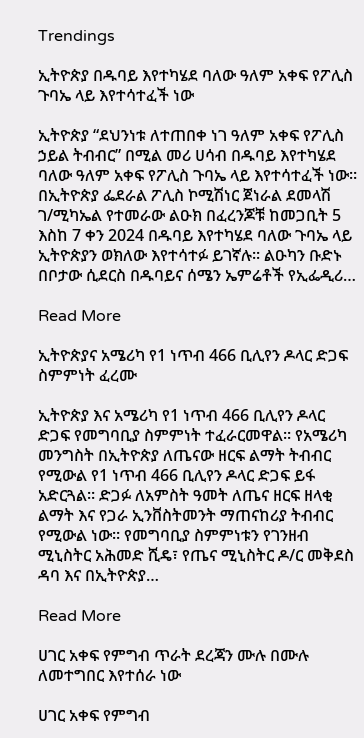Trendings

ኢትዮጵያ በዱባይ እየተካሄደ ባለው ዓለም አቀፍ የፖሊስ ጉባኤ ላይ እየተሳተፈች ነው

ኢትዮጵያ “ደህንነቱ ለተጠበቀ ነገ ዓለም አቀፍ የፖሊስ ኃይል ትብብር” በሚል መሪ ሀሳብ በዱባይ እየተካሄደ ባለው ዓለም አቀፍ የፖሊስ ጉባኤ ላይ እየተሳተፈች ነው። በኢትዮጵያ ፌደራል ፖሊስ ኮሚሽነር ጀነራል ደመላሽ ገ/ሚካኤል የተመራው ልዑክ በፈረንጆቹ ከመጋቢት 5 እስከ 7 ቀን 2024 በዱባይ እየተካሄደ ባለው ጉባኤ ላይ ኢትዮጵያን ወክለው እየተሳተፉ ይገኛሉ፡፡ ልዑካን ቡድኑ በቦታው ሲደርስ በዱባይና ሰሜን ኤምሬቶች የኢፌዲሪ…

Read More

ኢትዮጵያና አሜሪካ የ1 ነጥብ 466 ቢሊየን ዶላር ድጋፍ ስምምነት ፈረሙ

ኢትዮጵያ እና አሜሪካ የ1 ነጥብ 466 ቢሊየን ዶላር ድጋፍ የመግባቢያ ስምምነት ተፈራርመዋል። የአሜሪካ መንግስት በኢትዮጵያ ለጤናው ዘርፍ ልማት ትብብር የሚውል የ1 ነጥብ 466 ቢሊየን ዶላር ድጋፍ ይፋ አድርጓል። ድጋፉ ለአምስት ዓመት ለጤና ዘርፍ ዘላቂ ልማት እና የጋራ ኢንቨስትመንት ማጠናከሪያ ትብብር የሚውል ነው። የመግባቢያ ስምምነቱን የገንዘብ ሚኒስትር አሕመድ ሺዴ፣ የጤና ሚኒስትር ዶ/ር መቅደስ ዳባ እና በኢትዮጵያ…

Read More

ሀገር አቀፍ የምግብ ጥራት ደረጃን ሙሉ በሙሉ ለመተግበር እየተሰራ ነው

ሀገር አቀፍ የምግብ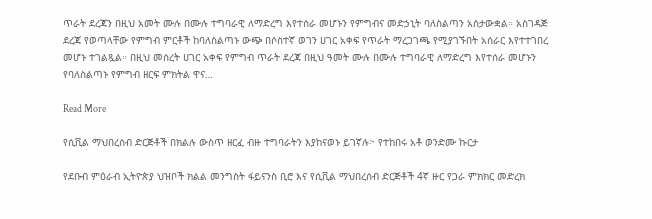ጥራት ደረጃን በዚህ አመት ሙሉ በሙሉ ተግባራዊ ለማድረግ እየተሰራ መሆኑን የምግብና መድኃኒት ባለስልጣን አስታውቋል። አስገዳጅ ደረጃ የወጣላቸው የምግብ ምርቶች ከባለስልጣኑ ውጭ በሶስተኛ ወገን ሀገር አቀፍ የጥራት ማረጋገጫ የሚያገኙበት አሰራር እየተተገበረ መሆኑ ተገልጿል። በዚህ መሰረት ሀገር አቀፍ የምግብ ጥራት ደረጃ በዚህ ዓመት ሙሉ በሙሉ ተግባራዊ ለማድረግ እየተሰራ መሆኑን የባለስልጣኑ የምግብ ዘርፍ ምክትል ዋና…

Read More

የሲቪል ማህበረሰብ ድርጅቶች በክልሉ ውስጥ ዘርፈ ብዙ ተግባራትን እያከናወኑ ይገኛሉ፦ የተከበሩ አቶ ወንድሙ ኩርታ

የደቡብ ምዕራብ ኢትዮጵያ ህዝቦች ክልል መንግስት ፋይናንስ ቢሮ እና የሲቪል ማህበረሰብ ድርጅቶች 4ኛ ዙር የጋራ ምክክር መድረክ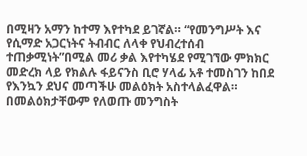በሚዛን አማን ከተማ እየተካደ ይገኛል። “የመንግሥት እና የሲማድ አጋርነትና ትብብር ለላቀ የህብረተሰብ ተጠቃሚነት”በሚል መሪ ቃል እየተካሄደ የሚገኘው ምክክር መድረክ ላይ የክልሉ ፋይናንስ ቢሮ ሃላፊ አቶ ተመስገን ከበደ የእንኳን ደህና መጣችሁ መልዕክት አስተላልፈዋል። በመልዕክታቸውም የለወጡ መንግስት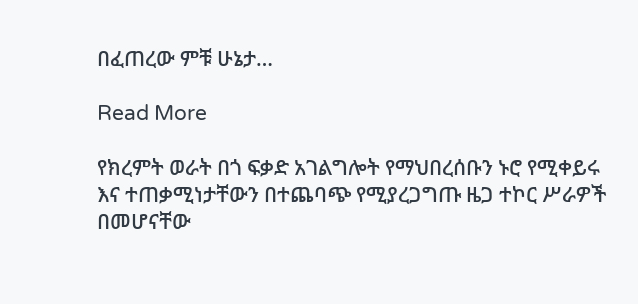በፈጠረው ምቹ ሁኔታ…

Read More

የክረምት ወራት በጎ ፍቃድ አገልግሎት የማህበረሰቡን ኑሮ የሚቀይሩ እና ተጠቃሚነታቸውን በተጨባጭ የሚያረጋግጡ ዜጋ ተኮር ሥራዎች በመሆናቸው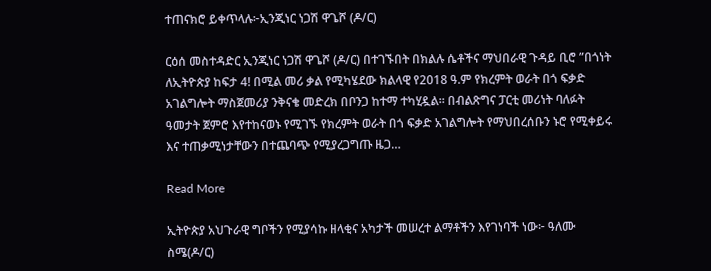ተጠናክሮ ይቀጥላሉ፦ኢንጂነር ነጋሽ ዋጌሾ (ዶ/ር)

ርዕሰ መስተዳድር ኢንጂነር ነጋሽ ዋጌሾ (ዶ/ር) በተገኙበት በክልሉ ሴቶችና ማህበራዊ ጉዳይ ቢሮ ”በጎነት ለኢትዮጵያ ከፍታ 4! በሚል መሪ ቃል የሚካሄደው ክልላዊ የ2018 ዓ.ም የክረምት ወራት በጎ ፍቃድ አገልግሎት ማስጀመሪያ ንቅናቄ መድረክ በቦንጋ ከተማ ተካሂዷል። በብልጽግና ፓርቲ መሪነት ባለፉት ዓመታት ጀምሮ እየተከናወኑ የሚገኙ የክረምት ወራት በጎ ፍቃድ አገልግሎት የማህበረሰቡን ኑሮ የሚቀይሩ እና ተጠቃሚነታቸውን በተጨባጭ የሚያረጋግጡ ዜጋ…

Read More

ኢትዮጵያ አህጉራዊ ግቦችን የሚያሳኩ ዘላቂና አካታች መሠረተ ልማቶችን እየገነባች ነው፦ ዓለሙ ስሜ(ዶ/ር)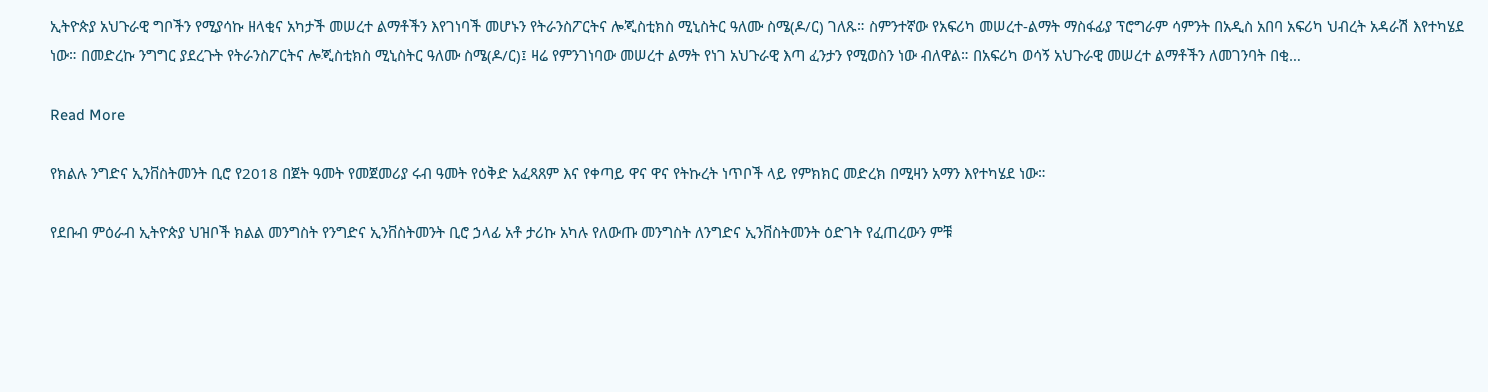ኢትዮጵያ አህጉራዊ ግቦችን የሚያሳኩ ዘላቂና አካታች መሠረተ ልማቶችን እየገነባች መሆኑን የትራንስፖርትና ሎጂስቲክስ ሚኒስትር ዓለሙ ስሜ(ዶ/ር) ገለጹ። ስምንተኛው የአፍሪካ መሠረተ-ልማት ማስፋፊያ ፕሮግራም ሳምንት በአዲስ አበባ አፍሪካ ህብረት አዳራሽ እየተካሄደ ነው። በመድረኩ ንግግር ያደረጉት የትራንስፖርትና ሎጂስቲክስ ሚኒስትር ዓለሙ ስሜ(ዶ/ር)፤ ዛሬ የምንገነባው መሠረተ ልማት የነገ አህጉራዊ እጣ ፈንታን የሚወስን ነው ብለዋል። በአፍሪካ ወሳኝ አህጉራዊ መሠረተ ልማቶችን ለመገንባት በቂ…

Read More

የክልሉ ንግድና ኢንቨስትመንት ቢሮ የ2018 በጀት ዓመት የመጀመሪያ ሩብ ዓመት የዕቅድ አፈጻጸም እና የቀጣይ ዋና ዋና የትኩረት ነጥቦች ላይ የምክክር መድረክ በሚዛን አማን እየተካሄደ ነው።

የደቡብ ምዕራብ ኢትዮጵያ ህዝቦች ክልል መንግስት የንግድና ኢንቨስትመንት ቢሮ ኃላፊ አቶ ታሪኩ አካሉ የለውጡ መንግስት ለንግድና ኢንቨስትመንት ዕድገት የፈጠረውን ምቹ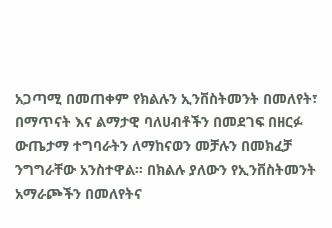አጋጣሚ በመጠቀም የክልሉን ኢንቨስትመንት በመለየት፣ በማጥናት እና ልማታዊ ባለሀብቶችን በመደገፍ በዘርፉ ውጤታማ ተግባራትን ለማከናወን መቻሉን በመክፈቻ ንግግራቸው አንስተዋል። በክልሉ ያለውን የኢንቨስትመንት አማራጮችን በመለየትና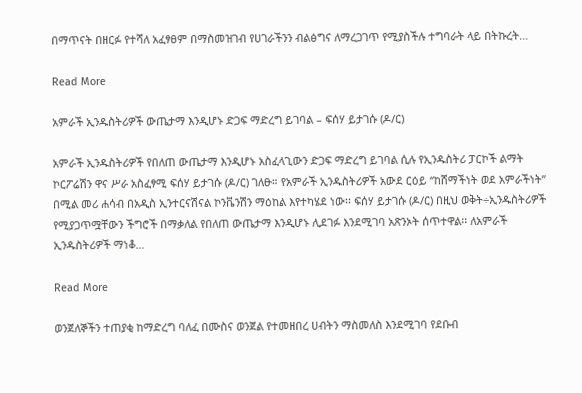በማጥናት በዘርፉ የተሻለ አፈፃፀም በማስመዝገብ የሀገራችንን ብልፅግና ለማረጋገጥ የሚያስችሉ ተግባራት ላይ በትኩረት…

Read More

አምራች ኢንዱስትሪዎች ውጤታማ እንዲሆኑ ድጋፍ ማድረግ ይገባል – ፍሰሃ ይታገሱ (ዶ/ር)

አምራች ኢንዱስትሪዎች የበለጠ ውጤታማ እንዲሆኑ አስፈላጊውን ድጋፍ ማድረግ ይገባል ሲሉ የኢንዱስትሪ ፓርኮች ልማት ኮርፖሬሽን ዋና ሥራ አስፈፃሚ ፍሰሃ ይታገሱ (ዶ/ር) ገለፁ። የአምራች ኢንዱስትሪዎች አውደ ርዕይ “ከሸማችነት ወደ አምራችነት” በሚል መሪ ሐሳብ በአዲስ ኢንተርናሽናል ኮንቬንሽን ማዕከል እየተካሄደ ነው፡፡ ፍሰሃ ይታገሱ (ዶ/ር) በዚህ ወቅት÷ኢንዱስትሪዎች የሚያጋጥሟቸውን ችግሮች በማቃለል የበለጠ ውጤታማ እንዲሆኑ ሊደገፉ እንደሚገባ አጽንኦት ሰጥተዋል፡፡ ለአምራች ኢንዱስትሪዎች ማነቆ…

Read More

ወንጀለኞችን ተጠያቂ ከማድረግ ባለፈ በሙስና ወንጀል የተመዘበረ ሀብትን ማስመለስ እንደሚገባ የደቡብ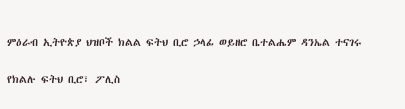ምዕራብ ኢትዮጵያ ህዝቦች ክልል ፍትህ ቢሮ ኃላፊ ወይዘሮ ቤተልሔም ዳንኤል ተናገሩ

የክልሉ ፍትህ ቢሮ፣ ፖሊስ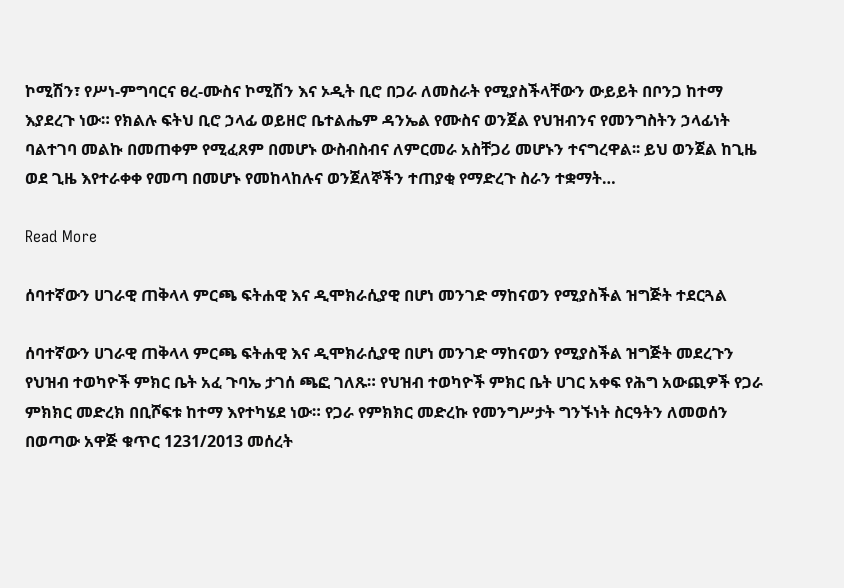ኮሚሽን፣ የሥነ-ምግባርና ፀረ-ሙስና ኮሚሽን እና ኦዲት ቢሮ በጋራ ለመስራት የሚያስችላቸውን ውይይት በቦንጋ ከተማ እያደረጉ ነው። የክልሉ ፍትህ ቢሮ ኃላፊ ወይዘሮ ቤተልሔም ዳንኤል የሙስና ወንጀል የህዝብንና የመንግስትን ኃላፊነት ባልተገባ መልኩ በመጠቀም የሚፈጸም በመሆኑ ውስብስብና ለምርመራ አስቸጋሪ መሆኑን ተናግረዋል፡፡ ይህ ወንጀል ከጊዜ ወደ ጊዜ እየተራቀቀ የመጣ በመሆኑ የመከላከሉና ወንጀለኞችን ተጠያቂ የማድረጉ ስራን ተቋማት…

Read More

ሰባተኛውን ሀገራዊ ጠቅላላ ምርጫ ፍትሐዊ እና ዲሞክራሲያዊ በሆነ መንገድ ማከናወን የሚያስችል ዝግጅት ተደርጓል

ሰባተኛውን ሀገራዊ ጠቅላላ ምርጫ ፍትሐዊ እና ዲሞክራሲያዊ በሆነ መንገድ ማከናወን የሚያስችል ዝግጅት መደረጉን የህዝብ ተወካዮች ምክር ቤት አፈ ጉባኤ ታገሰ ጫፎ ገለጹ። የህዝብ ተወካዮች ምክር ቤት ሀገር አቀፍ የሕግ አውጪዎች የጋራ ምክክር መድረክ በቢሾፍቱ ከተማ እየተካሄደ ነው። የጋራ የምክክር መድረኩ የመንግሥታት ግንኙነት ስርዓትን ለመወሰን በወጣው አዋጅ ቁጥር 1231/2013 መሰረት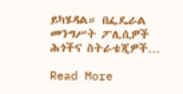ይካሄዳል። በፌዴራል መንግሥት ፖሊሲዎች ሕጎችና ስትራቴጂዎች…

Read More